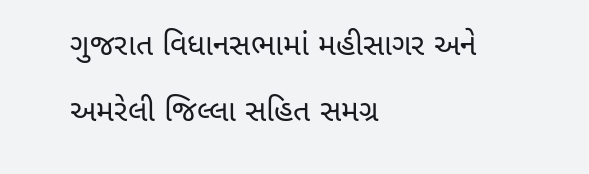ગુજરાત વિધાનસભામાં મહીસાગર અને અમરેલી જિલ્લા સહિત સમગ્ર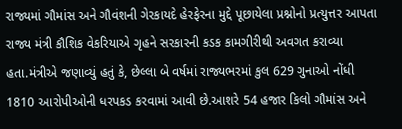રાજ્યમાં ગૌમાંસ અને ગૌવંશની ગેરકાયદે હેરફેરના મુદ્દે પૂછાયેલા પ્રશ્નોનો પ્રત્યુત્તર આપતા રાજ્ય મંત્રી કૌશિક વેકરિયાએ ગૃહને સરકારની કડક કામગીરીથી અવગત કરાવ્યા હતા.મંત્રીએ જણાવ્યું હતું કે, છેલ્લા બે વર્ષમાં રાજ્યભરમાં કુલ 629 ગુનાઓ નોંધી 1810 આરોપીઓની ધરપકડ કરવામાં આવી છે.આશરે 54 હજાર કિલો ગૌમાંસ અને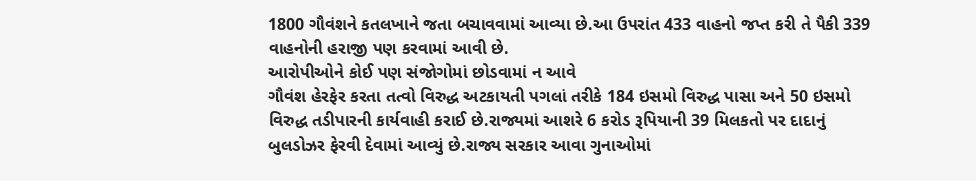1800 ગૌવંશને કતલખાને જતા બચાવવામાં આવ્યા છે.આ ઉપરાંત 433 વાહનો જપ્ત કરી તે પૈકી 339 વાહનોની હરાજી પણ કરવામાં આવી છે.
આરોપીઓને કોઈ પણ સંજોગોમાં છોડવામાં ન આવે
ગૌવંશ હેરફેર કરતા તત્વો વિરુદ્ધ અટકાયતી પગલાં તરીકે 184 ઇસમો વિરુદ્ધ પાસા અને 50 ઇસમો વિરુદ્ધ તડીપારની કાર્યવાહી કરાઈ છે.રાજ્યમાં આશરે 6 કરોડ રૂપિયાની 39 મિલકતો પર દાદાનું બુલડોઝર ફેરવી દેવામાં આવ્યું છે.રાજ્ય સરકાર આવા ગુનાઓમાં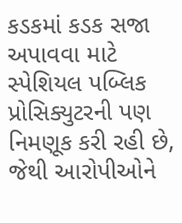કડકમાં કડક સજા અપાવવા માટે સ્પેશિયલ પબ્લિક પ્રોસિક્યુટરની પણ નિમણૂક કરી રહી છે, જેથી આરોપીઓને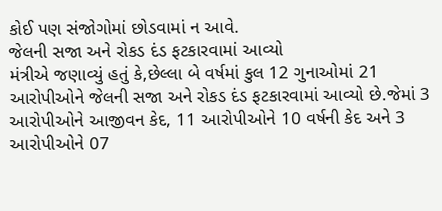કોઈ પણ સંજોગોમાં છોડવામાં ન આવે.
જેલની સજા અને રોકડ દંડ ફટકારવામાં આવ્યો
મંત્રીએ જણાવ્યું હતું કે,છેલ્લા બે વર્ષમાં કુલ 12 ગુનાઓમાં 21 આરોપીઓને જેલની સજા અને રોકડ દંડ ફટકારવામાં આવ્યો છે.જેમાં 3 આરોપીઓને આજીવન કેદ, 11 આરોપીઓને 10 વર્ષની કેદ અને 3 આરોપીઓને 07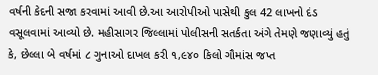વર્ષની કેદની સજા કરવામાં આવી છે.આ આરોપીઓ પાસેથી કુલ 42 લાખનો દંડ વસૂલવામાં આવ્યો છે. મહીસાગર જિલ્લામાં પોલીસની સતર્કતા અંગે તેમણે જણાવ્યું હતું કે, છેલ્લા બે વર્ષમાં ૮ ગુનાઓ દાખલ કરી ૧,૯૪૦ કિલો ગૌમાંસ જપ્ત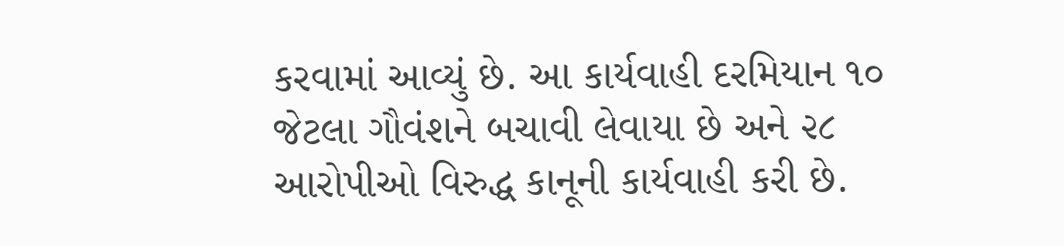કરવામાં આવ્યું છે. આ કાર્યવાહી દરમિયાન ૧૦ જેટલા ગૌવંશને બચાવી લેવાયા છે અને ૨૮ આરોપીઓ વિરુદ્ધ કાનૂની કાર્યવાહી કરી છે.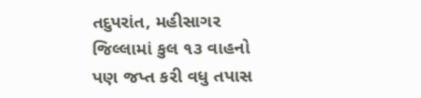તદુપરાંત, મહીસાગર જિલ્લામાં કુલ ૧૩ વાહનો પણ જપ્ત કરી વધુ તપાસ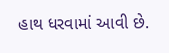હાથ ધરવામાં આવી છે.